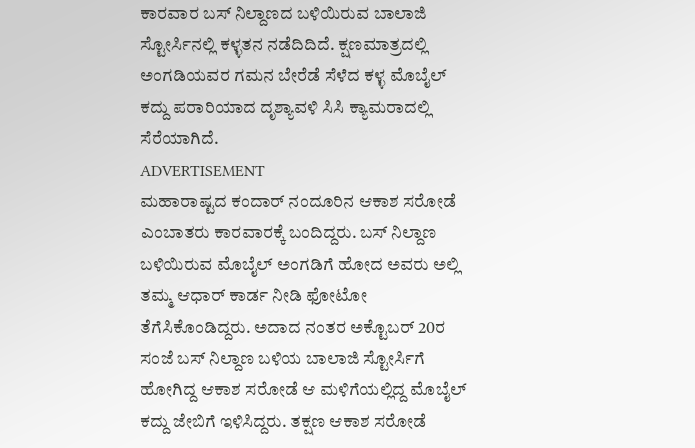ಕಾರವಾರ ಬಸ್ ನಿಲ್ದಾಣದ ಬಳಿಯಿರುವ ಬಾಲಾಜಿ ಸ್ಟೋರ್ಸಿನಲ್ಲಿ ಕಳ್ಳತನ ನಡೆದಿದಿದೆ. ಕ್ಷಣಮಾತ್ರದಲ್ಲಿ ಅಂಗಡಿಯವರ ಗಮನ ಬೇರೆಡೆ ಸೆಳೆದ ಕಳ್ಳ ಮೊಬೈಲ್ ಕದ್ದು ಪರಾರಿಯಾದ ದೃಶ್ಯಾವಳಿ ಸಿಸಿ ಕ್ಯಾಮರಾದಲ್ಲಿ ಸೆರೆಯಾಗಿದೆ.
ADVERTISEMENT
ಮಹಾರಾಷ್ಟದ ಕಂದಾರ್ ನಂದೂರಿನ ಆಕಾಶ ಸರೋಡೆ ಎಂಬಾತರು ಕಾರವಾರಕ್ಕೆ ಬಂದಿದ್ದರು. ಬಸ್ ನಿಲ್ದಾಣ ಬಳಿಯಿರುವ ಮೊಬೈಲ್ ಅಂಗಡಿಗೆ ಹೋದ ಅವರು ಅಲ್ಲಿ ತಮ್ಮ ಆಧಾರ್ ಕಾರ್ಡ ನೀಡಿ ಫೋಟೋ ತೆಗೆಸಿಕೊಂಡಿದ್ದರು. ಅದಾದ ನಂತರ ಅಕ್ಟೊಬರ್ 20ರ ಸಂಜೆ ಬಸ್ ನಿಲ್ದಾಣ ಬಳಿಯ ಬಾಲಾಜಿ ಸ್ಟೋರ್ಸಿಗೆ ಹೋಗಿದ್ದ ಆಕಾಶ ಸರೋಡೆ ಆ ಮಳಿಗೆಯಲ್ಲಿದ್ದ ಮೊಬೈಲ್ ಕದ್ದು ಜೇಬಿಗೆ ಇಳಿಸಿದ್ದರು. ತಕ್ಷಣ ಆಕಾಶ ಸರೋಡೆ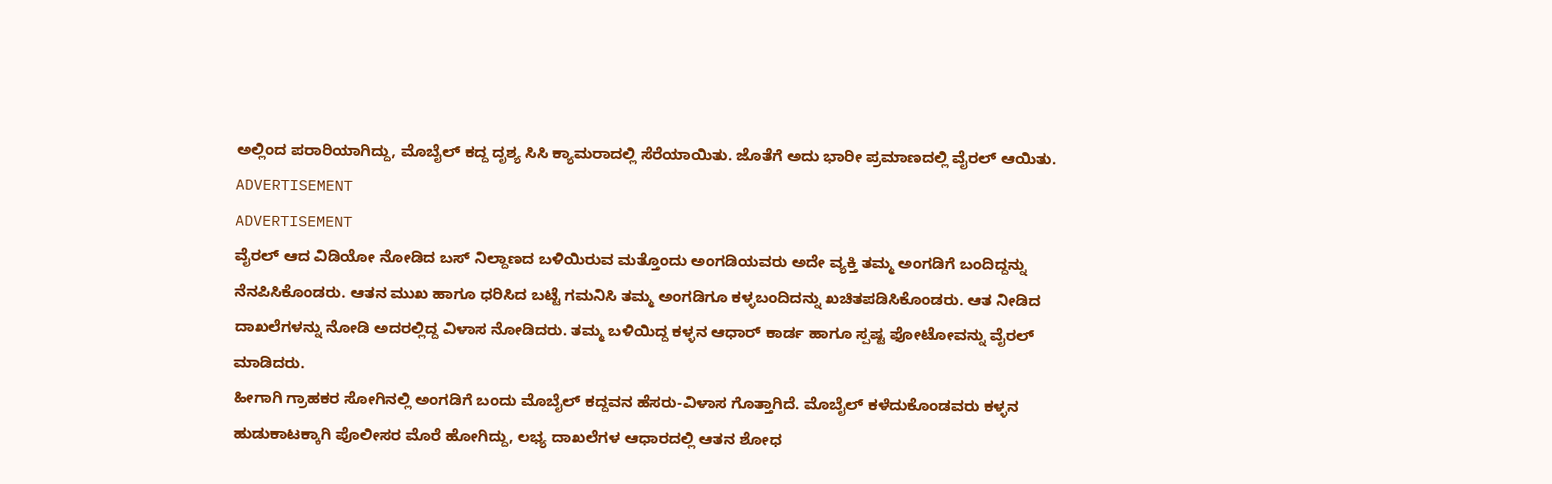ಅಲ್ಲಿಂದ ಪರಾರಿಯಾಗಿದ್ದು, ಮೊಬೈಲ್ ಕದ್ದ ದೃಶ್ಯ ಸಿಸಿ ಕ್ಯಾಮರಾದಲ್ಲಿ ಸೆರೆಯಾಯಿತು. ಜೊತೆಗೆ ಅದು ಭಾರೀ ಪ್ರಮಾಣದಲ್ಲಿ ವೈರಲ್ ಆಯಿತು.
ADVERTISEMENT
ADVERTISEMENT
ವೈರಲ್ ಆದ ವಿಡಿಯೋ ನೋಡಿದ ಬಸ್ ನಿಲ್ದಾಣದ ಬಳಿಯಿರುವ ಮತ್ತೊಂದು ಅಂಗಡಿಯವರು ಅದೇ ವ್ಯಕ್ತಿ ತಮ್ಮ ಅಂಗಡಿಗೆ ಬಂದಿದ್ದನ್ನು ನೆನಪಿಸಿಕೊಂಡರು. ಆತನ ಮುಖ ಹಾಗೂ ಧರಿಸಿದ ಬಟ್ಟೆ ಗಮನಿಸಿ ತಮ್ಮ ಅಂಗಡಿಗೂ ಕಳ್ಳಬಂದಿದನ್ನು ಖಚಿತಪಡಿಸಿಕೊಂಡರು. ಆತ ನೀಡಿದ ದಾಖಲೆಗಳನ್ನು ನೋಡಿ ಅದರಲ್ಲಿದ್ದ ವಿಳಾಸ ನೋಡಿದರು. ತಮ್ಮ ಬಳಿಯಿದ್ದ ಕಳ್ಳನ ಆಧಾರ್ ಕಾರ್ಡ ಹಾಗೂ ಸ್ಪಷ್ಟ ಫೋಟೋವನ್ನು ವೈರಲ್ ಮಾಡಿದರು.
ಹೀಗಾಗಿ ಗ್ರಾಹಕರ ಸೋಗಿನಲ್ಲಿ ಅಂಗಡಿಗೆ ಬಂದು ಮೊಬೈಲ್ ಕದ್ದವನ ಹೆಸರು-ವಿಳಾಸ ಗೊತ್ತಾಗಿದೆ. ಮೊಬೈಲ್ ಕಳೆದುಕೊಂಡವರು ಕಳ್ಳನ ಹುಡುಕಾಟಕ್ಕಾಗಿ ಪೊಲೀಸರ ಮೊರೆ ಹೋಗಿದ್ದು, ಲಭ್ಯ ದಾಖಲೆಗಳ ಆಧಾರದಲ್ಲಿ ಆತನ ಶೋಧ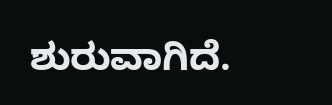ಶುರುವಾಗಿದೆ.